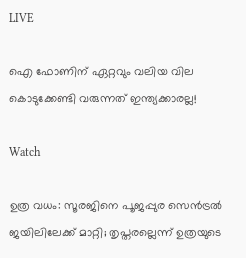LIVE

ഐ ഫോണിന് ഏറ്റവും വലിയ വില കൊടുക്കേണ്ടി വരുന്നത് ഇന്ത്യക്കാരല്ല!

Watch

ഉത്ര വധം: സൂരജിനെ പൂജപ്പുര സെന്‍ട്രല്‍ ജയിലിലേക്ക് മാറ്റി; തൃപ്തരല്ലെന്ന് ഉത്രയുടെ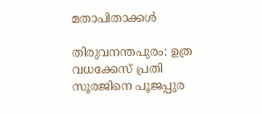മതാപിതാക്കള്‍

തിരുവനന്തപുരം: ഉത്ര വധക്കേസ് പ്രതി സൂരജിനെ പൂജപ്പുര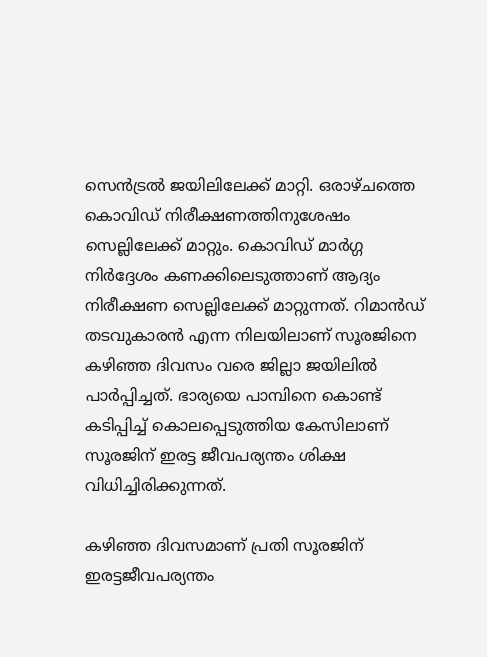സെന്‍ട്രല്‍ ജയിലിലേക്ക് മാറ്റി. ഒരാഴ്ചത്തെ കൊവിഡ്‌ നിരീക്ഷണത്തിനുശേഷം സെല്ലിലേക്ക് മാറ്റും. കൊവിഡ് മാർഗ്ഗ നിർദ്ദേശം കണക്കിലെടുത്താണ് ആദ്യം നിരീക്ഷണ സെല്ലിലേക്ക് മാറ്റുന്നത്. റിമാന്‍ഡ്‌ തടവുകാരന്‍ എന്ന നിലയിലാണ് സൂരജിനെ കഴിഞ്ഞ ദിവസം വരെ ജില്ലാ ജയിലില്‍ പാര്‍പ്പിച്ചത്‌. ഭാര്യയെ പാമ്പിനെ കൊണ്ട് കടിപ്പിച്ച് കൊലപ്പെടുത്തിയ കേസിലാണ് സൂരജിന് ഇരട്ട ജീവപര്യന്തം ശിക്ഷ വിധിച്ചിരിക്കുന്നത്.

കഴിഞ്ഞ ദിവസമാണ് പ്രതി സൂരജിന് ഇരട്ടജീവപര്യന്തം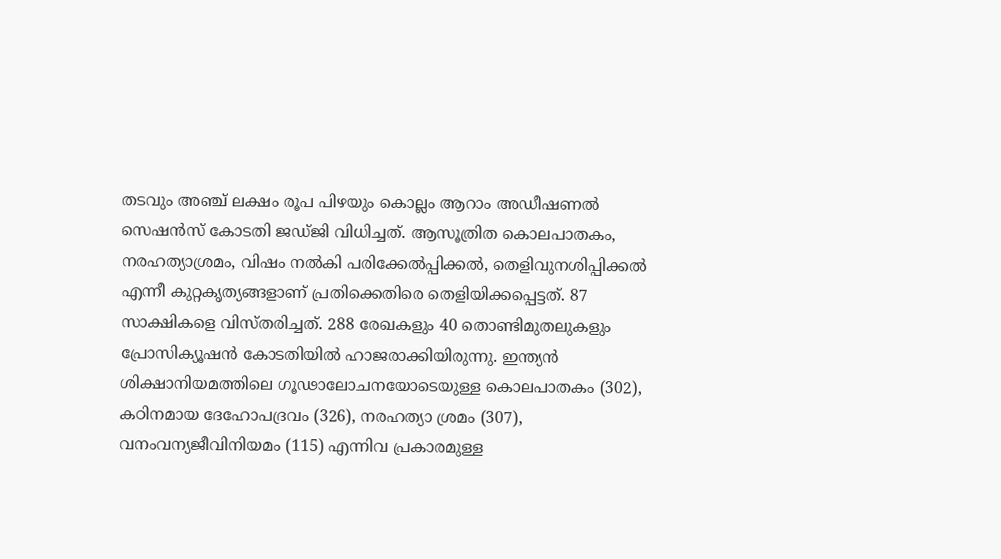തടവും അഞ്ച് ലക്ഷം രൂപ പിഴയും കൊല്ലം ആറാം അഡീഷണല്‍ സെഷന്‍സ് കോടതി ജഡ്ജി വിധിച്ചത്. ആസൂത്രിത കൊലപാതകം, നരഹത്യാശ്രമം, വിഷം നല്‍കി പരിക്കേല്‍പ്പിക്കല്‍, തെളിവുനശിപ്പിക്കല്‍ എന്നീ കുറ്റകൃത്യങ്ങളാണ് പ്രതിക്കെതിരെ തെളിയിക്കപ്പെട്ടത്. 87 സാക്ഷികളെ വിസ്തരിച്ചത്. 288 രേഖകളും 40 തൊണ്ടിമുതലുകളും പ്രോസിക്യൂഷന്‍ കോടതിയില്‍ ഹാജരാക്കിയിരുന്നു. ഇന്ത്യന്‍ ശിക്ഷാനിയമത്തിലെ ഗൂഢാലോചനയോടെയുള്ള കൊലപാതകം (302),  കഠിനമായ ദേഹോപദ്രവം (326), നരഹത്യാ ശ്രമം (307),  വനംവന്യജീവിനിയമം (115) എന്നിവ പ്രകാരമുള്ള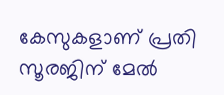കേസുകളാണ് പ്രതി സൂരജിന് മേല്‍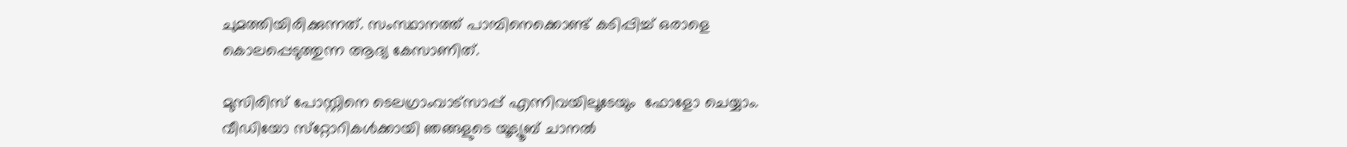ചുമത്തിയിരിക്കുന്നത്. സംസ്ഥാനത്ത് പാമ്പിനെക്കൊണ്ട് കടിപ്പിച്ച് ഒരാളെ കൊലപ്പെടുത്തുന്ന ആദ്യ കേസാണിത്.

മുസിരിസ് പോസ്റ്റിനെ ടെലഗ്രാംവാട്‌സാപ്പ് എന്നിവയിലൂടേയും  ഫോളോ ചെയ്യാം. വീഡിയോ സ്‌റ്റോറികള്‍ക്കായി ഞങ്ങളുടെ യൂട്യൂബ് ചാനല്‍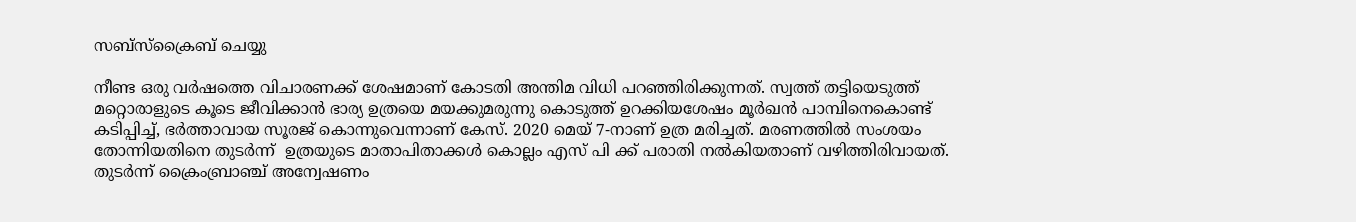സബ്‌സ്‌ക്രൈബ് ചെയ്യു

നീണ്ട ഒരു വര്‍ഷത്തെ വിചാരണക്ക് ശേഷമാണ് കോടതി അന്തിമ വിധി പറഞ്ഞിരിക്കുന്നത്. സ്വത്ത്‌ തട്ടിയെടുത്ത് മറ്റൊരാളുടെ കൂടെ ജീവിക്കാന്‍ ഭാര്യ ഉത്രയെ മയക്കുമരുന്നു കൊടുത്ത് ഉറക്കിയശേഷം മൂര്‍ഖന്‍ പാമ്പിനെകൊണ്ട് കടിപ്പിച്ച്, ഭര്‍ത്താവായ സൂരജ് കൊന്നുവെന്നാണ് കേസ്. 2020 മെയ് 7-നാണ് ഉത്ര മരിച്ചത്. മരണത്തില്‍ സംശയം തോന്നിയതിനെ തുടര്‍ന്ന്  ഉത്രയുടെ മാതാപിതാക്കള്‍ കൊല്ലം എസ് പി ക്ക് പരാതി നല്‍കിയതാണ്‌ വഴിത്തിരിവായത്. തുടര്‍ന്ന് ക്രൈംബ്രാഞ്ച് അന്വേഷണം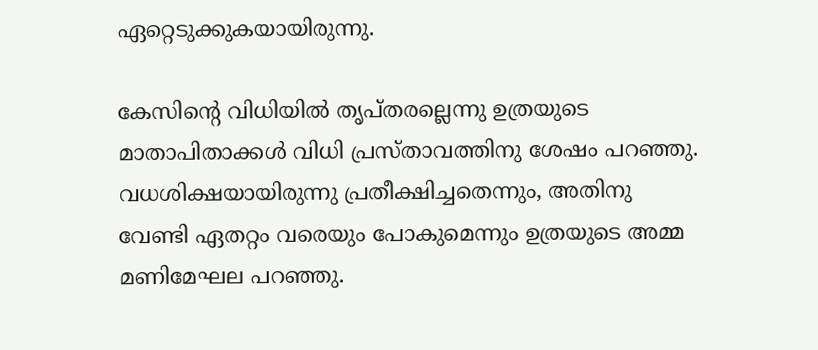ഏറ്റെടുക്കുകയായിരുന്നു.

കേസിന്‍റെ വിധിയില്‍ തൃപ്തരല്ലെന്നു ഉത്രയുടെ മാതാപിതാക്കള്‍ വിധി പ്രസ്താവത്തിനു ശേഷം പറഞ്ഞു. വധശിക്ഷയായിരുന്നു പ്രതീക്ഷിച്ചതെന്നും, അതിനു വേണ്ടി ഏതറ്റം വരെയും പോകുമെന്നും ഉത്രയുടെ അമ്മ മണിമേഘല പറഞ്ഞു.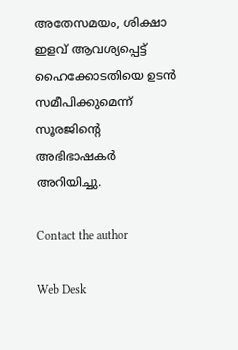അതേസമയം, ശിക്ഷാ ഇളവ് ആവശ്യപ്പെട്ട് ഹൈക്കോടതിയെ ഉടൻ സമീപിക്കുമെന്ന് സൂരജിന്‍റെ അഭിഭാഷകർ അറിയിച്ചു.

Contact the author

Web Desk